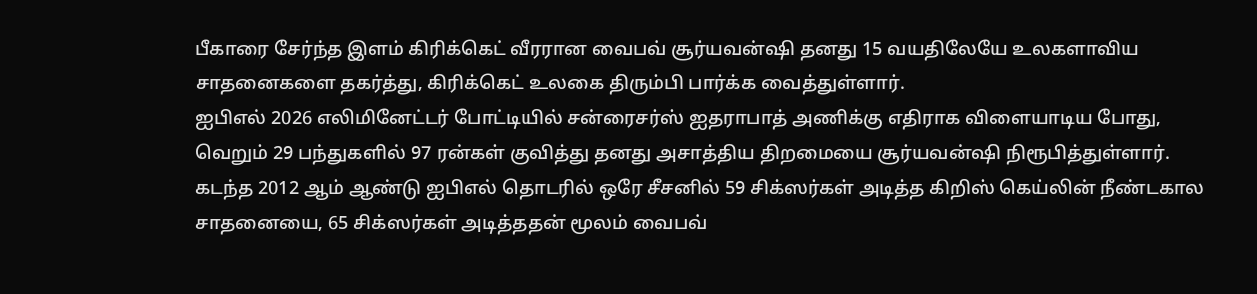பீகாரை சேர்ந்த இளம் கிரிக்கெட் வீரரான வைபவ் சூர்யவன்ஷி தனது 15 வயதிலேயே உலகளாவிய சாதனைகளை தகர்த்து, கிரிக்கெட் உலகை திரும்பி பார்க்க வைத்துள்ளார்.
ஐபிஎல் 2026 எலிமினேட்டர் போட்டியில் சன்ரைசர்ஸ் ஐதராபாத் அணிக்கு எதிராக விளையாடிய போது, வெறும் 29 பந்துகளில் 97 ரன்கள் குவித்து தனது அசாத்திய திறமையை சூர்யவன்ஷி நிரூபித்துள்ளார்.
கடந்த 2012 ஆம் ஆண்டு ஐபிஎல் தொடரில் ஒரே சீசனில் 59 சிக்ஸர்கள் அடித்த கிறிஸ் கெய்லின் நீண்டகால சாதனையை, 65 சிக்ஸர்கள் அடித்ததன் மூலம் வைபவ்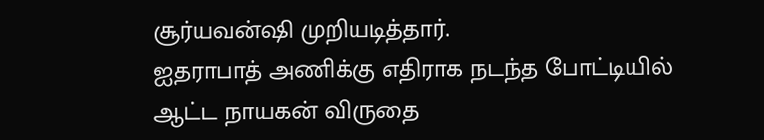சூர்யவன்ஷி முறியடித்தார்.
ஐதராபாத் அணிக்கு எதிராக நடந்த போட்டியில் ஆட்ட நாயகன் விருதை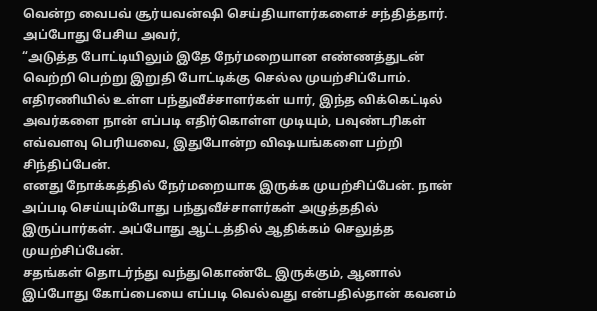வென்ற வைபவ் சூர்யவன்ஷி செய்தியாளர்களைச் சந்தித்தார். அப்போது பேசிய அவர்,
“அடுத்த போட்டியிலும் இதே நேர்மறையான எண்ணத்துடன் வெற்றி பெற்று இறுதி போட்டிக்கு செல்ல முயற்சிப்போம்.
எதிரணியில் உள்ள பந்துவீச்சாளர்கள் யார், இந்த விக்கெட்டில் அவர்களை நான் எப்படி எதிர்கொள்ள முடியும், பவுண்டரிகள் எவ்வளவு பெரியவை, இதுபோன்ற விஷயங்களை பற்றி சிந்திப்பேன்.
எனது நோக்கத்தில் நேர்மறையாக இருக்க முயற்சிப்பேன். நான் அப்படி செய்யும்போது பந்துவீச்சாளர்கள் அழுத்ததில் இருப்பார்கள். அப்போது ஆட்டத்தில் ஆதிக்கம் செலுத்த முயற்சிப்பேன்.
சதங்கள் தொடர்ந்து வந்துகொண்டே இருக்கும், ஆனால் இப்போது கோப்பையை எப்படி வெல்வது என்பதில்தான் கவனம்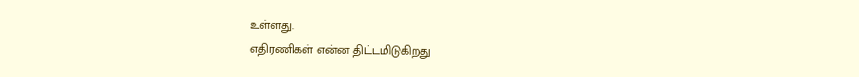உள்ளது.
எதிரணிகள் என்ன திட்டமிடுகிறது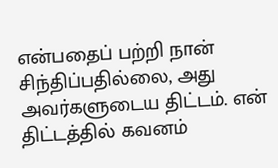என்பதைப் பற்றி நான் சிந்திப்பதில்லை, அது அவர்களுடைய திட்டம். என் திட்டத்தில் கவனம்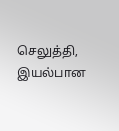செலுத்தி, இயல்பான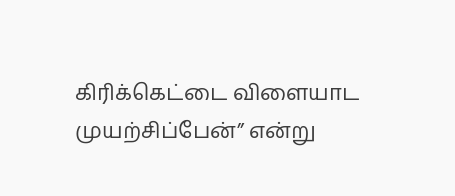கிரிக்கெட்டை விளையாட முயற்சிப்பேன்” என்று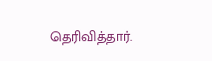தெரிவித்தார்.